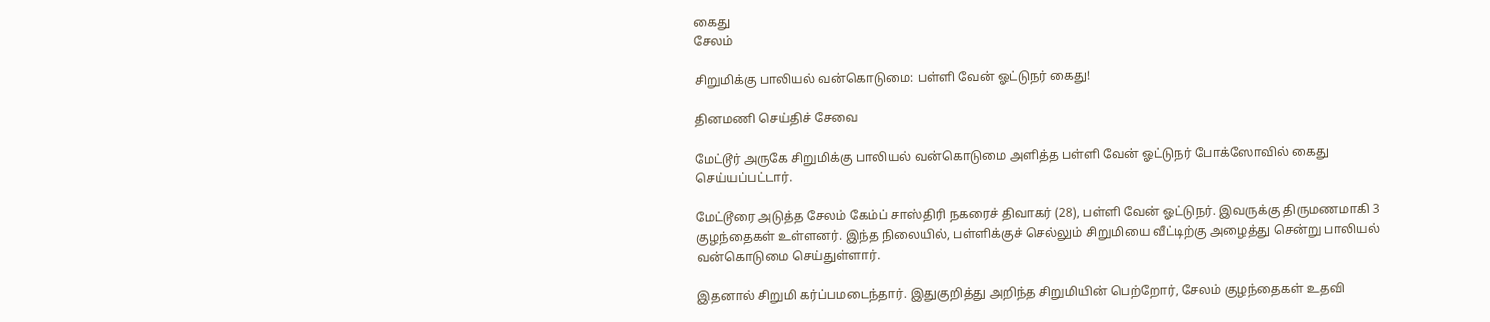கைது
சேலம்

சிறுமிக்கு பாலியல் வன்கொடுமை: பள்ளி வேன் ஓட்டுநர் கைது!

தினமணி செய்திச் சேவை

மேட்டூர் அருகே சிறுமிக்கு பாலியல் வன்கொடுமை அளித்த பள்ளி வேன் ஓட்டுநர் போக்ஸோவில் கைது செய்யப்பட்டார்.

மேட்டூரை அடுத்த சேலம் கேம்ப் சாஸ்திரி நகரைச் திவாகர் (28), பள்ளி வேன் ஓட்டுநர். இவருக்கு திருமணமாகி 3 குழந்தைகள் உள்ளனர். இந்த நிலையில், பள்ளிக்குச் செல்லும் சிறுமியை வீட்டிற்கு அழைத்து சென்று பாலியல் வன்கொடுமை செய்துள்ளார்.

இதனால் சிறுமி கர்ப்பமடைந்தார். இதுகுறித்து அறிந்த சிறுமியின் பெற்றோர், சேலம் குழந்தைகள் உதவி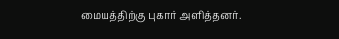மையத்திற்கு புகார் அளித்தனர்.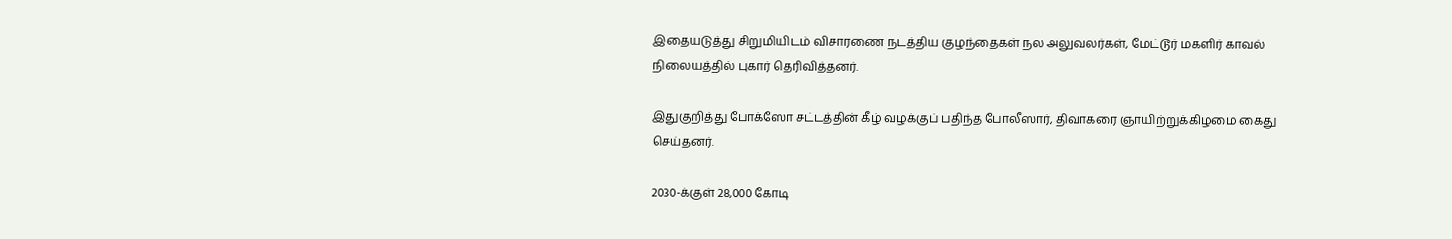இதையடுத்து சிறுமியிடம் விசாரணை நடத்திய குழந்தைகள் நல அலுவலர்கள், மேட்டூர் மகளிர் காவல் நிலையத்தில் புகார் தெரிவித்தனர்.

இதுகுறித்து போக்ஸோ சட்டத்தின் கீழ் வழக்குப் பதிந்த போலீஸார், திவாகரை ஞாயிற்றுக்கிழமை கைது செய்தனர்.

2030-க்குள் 28,000 கோடி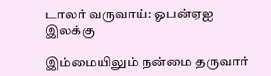டாலர் வருவாய்: ஓபன்ஏஐ இலக்கு

இம்மையிலும் நன்மை தருவார்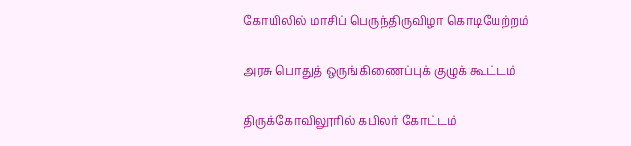கோயிலில் மாசிப் பெருந்திருவிழா கொடியேற்றம்

அரசு பொதுத் ஒருங்கிணைப்புக் குழுக் கூட்டம்

திருக்கோவிலூரில் கபிலர் கோட்டம்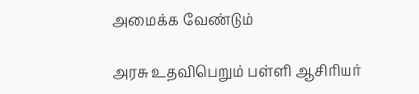அமைக்க வேண்டும்

அரசு உதவிபெறும் பள்ளி ஆசிரியர்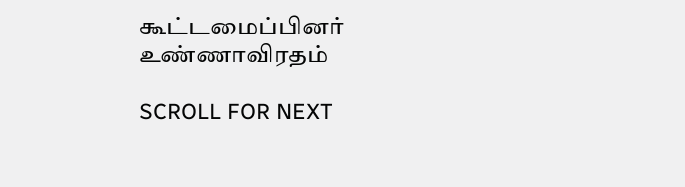கூட்டமைப்பினர் உண்ணாவிரதம்

SCROLL FOR NEXT